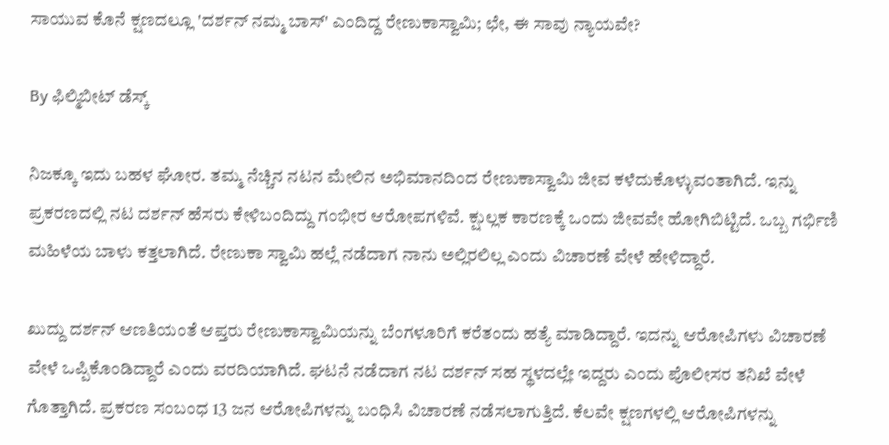ಸಾಯುವ ಕೊನೆ ಕ್ಷಣದಲ್ಲೂ 'ದರ್ಶನ್ ನಮ್ಮ ಬಾಸ್' ಎಂದಿದ್ದ ರೇಣುಕಾಸ್ವಾಮಿ; ಛೇ, ಈ ಸಾವು ನ್ಯಾಯವೇ?

By ಫಿಲ್ಮಿಬೀಟ್ ಡೆಸ್ಕ್

ನಿಜಕ್ಕೂ ಇದು ಬಹಳ ಘೋರ. ತಮ್ಮ ನೆಚ್ಚಿನ ನಟನ ಮೇಲಿನ ಅಭಿಮಾನದಿಂದ ರೇಣುಕಾಸ್ವಾಮಿ ಜೀವ ಕಳೆದುಕೊಳ್ಳುವಂತಾಗಿದೆ. ಇನ್ನು ಪ್ರಕರಣದಲ್ಲಿ ನಟ ದರ್ಶನ್ ಹೆಸರು ಕೇಳಿಬಂದಿದ್ದು ಗಂಭೀರ ಆರೋಪಗಳಿವೆ. ಕ್ಷುಲ್ಲಕ ಕಾರಣಕ್ಕೆ ಒಂದು ಜೀವವೇ ಹೋಗಿಬಿಟ್ಟಿದೆ. ಒಬ್ಬ ಗರ್ಭಿಣಿ ಮಹಿಳೆಯ ಬಾಳು ಕತ್ತಲಾಗಿದೆ. ರೇಣುಕಾ ಸ್ವಾಮಿ ಹಲ್ಲೆ ನಡೆದಾಗ ನಾನು ಅಲ್ಲಿರಲಿಲ್ಲ ಎಂದು ವಿಚಾರಣೆ ವೇಳೆ ಹೇಳಿದ್ದಾರೆ.

ಖುದ್ದು ದರ್ಶನ್ ಆಣತಿಯಂತೆ ಆಪ್ತರು ರೇಣುಕಾಸ್ವಾಮಿಯನ್ನು ಬೆಂಗಳೂರಿಗೆ ಕರೆತಂದು ಹತ್ಯೆ ಮಾಡಿದ್ದಾರೆ. ಇದನ್ನು ಆರೋಪಿಗಳು ವಿಚಾರಣೆ ವೇಳೆ ಒಪ್ಪಿಕೊಂಡಿದ್ದಾರೆ ಎಂದು ವರದಿಯಾಗಿದೆ. ಘಟನೆ ನಡೆದಾಗ ನಟ ದರ್ಶನ್ ಸಹ ಸ್ಥಳದಲ್ಲೇ ಇದ್ದರು ಎಂದು ಪೊಲೀಸರ ತನಿಖೆ ವೇಳೆ ಗೊತ್ತಾಗಿದೆ. ಪ್ರಕರಣ ಸಂಬಂಧ 13 ಜನ ಆರೋಪಿಗಳನ್ನು ಬಂಧಿಸಿ ವಿಚಾರಣೆ ನಡೆಸಲಾಗುತ್ತಿದೆ. ಕೆಲವೇ ಕ್ಷಣಗಳಲ್ಲಿ ಆರೋಪಿಗಳನ್ನು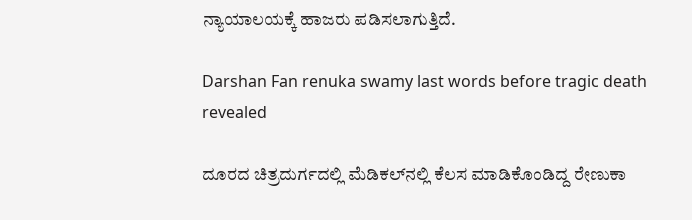ನ್ಯಾಯಾಲಯಕ್ಕೆ ಹಾಜರು ಪಡಿಸಲಾಗುತ್ತಿದೆ.

Darshan Fan renuka swamy last words before tragic death revealed

ದೂರದ ಚಿತ್ರದುರ್ಗದಲ್ಲಿ ಮೆಡಿಕಲ್‌ನಲ್ಲಿ ಕೆಲಸ ಮಾಡಿಕೊಂಡಿದ್ದ ರೇಣುಕಾ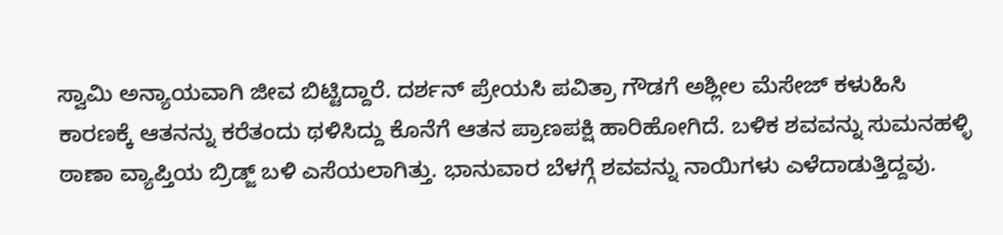ಸ್ವಾಮಿ ಅನ್ಯಾಯವಾಗಿ ಜೀವ ಬಿಟ್ಟಿದ್ದಾರೆ. ದರ್ಶನ್ ಪ್ರೇಯಸಿ ಪವಿತ್ರಾ ಗೌಡಗೆ ಅಶ್ಲೀಲ ಮೆಸೇಜ್ ಕಳುಹಿಸಿ ಕಾರಣಕ್ಕೆ ಆತನನ್ನು ಕರೆತಂದು ಥಳಿಸಿದ್ದು ಕೊನೆಗೆ ಆತನ ಪ್ರಾಣಪಕ್ಷಿ ಹಾರಿಹೋಗಿದೆ. ಬಳಿಕ ಶವವನ್ನು ಸುಮನಹಳ್ಳಿ ಠಾಣಾ ವ್ಯಾಪ್ತಿಯ ಬ್ರಿಡ್ಜ್ ಬಳಿ ಎಸೆಯಲಾಗಿತ್ತು. ಭಾನುವಾರ ಬೆಳಗ್ಗೆ ಶವವನ್ನು ನಾಯಿಗಳು ಎಳೆದಾಡುತ್ತಿದ್ದವು.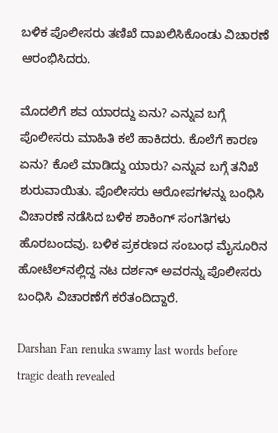ಬಳಿಕ ಪೊಲೀಸರು ತಣಿಖೆ ದಾಖಲಿಸಿಕೊಂಡು ವಿಚಾರಣೆ ಆರಂಭಿಸಿದರು.

ಮೊದಲಿಗೆ ಶವ ಯಾರದ್ದು ಏನು? ಎನ್ನುವ ಬಗ್ಗೆ ಪೊಲೀಸರು ಮಾಹಿತಿ ಕಲೆ ಹಾಕಿದರು. ಕೊಲೆಗೆ ಕಾರಣ ಏನು? ಕೊಲೆ ಮಾಡಿದ್ದು ಯಾರು? ಎನ್ನುವ ಬಗ್ಗೆ ತನಿಖೆ ಶುರುವಾಯಿತು. ಪೊಲೀಸರು ಆರೋಪಗಳನ್ನು ಬಂಧಿಸಿ ವಿಚಾರಣೆ ನಡೆಸಿದ ಬಳಿಕ ಶಾಕಿಂಗ್ ಸಂಗತಿಗಳು ಹೊರಬಂದವು. ಬಳಿಕ ಪ್ರಕರಣದ ಸಂಬಂಧ ಮೈಸೂರಿನ ಹೋಟೆಲ್‌ನಲ್ಲಿದ್ದ ನಟ ದರ್ಶನ್ ಅವರನ್ನು ಪೊಲೀಸರು ಬಂಧಿಸಿ ವಿಚಾರಣೆಗೆ ಕರೆತಂದಿದ್ದಾರೆ.

Darshan Fan renuka swamy last words before tragic death revealed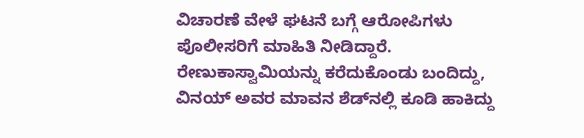ವಿಚಾರಣೆ ವೇಳೆ ಘಟನೆ ಬಗ್ಗೆ ಆರೋಪಿಗಳು ಪೊಲೀಸರಿಗೆ ಮಾಹಿತಿ ನೀಡಿದ್ದಾರೆ. ರೇಣುಕಾಸ್ವಾಮಿಯನ್ನು ಕರೆದುಕೊಂಡು ಬಂದಿದ್ದು, ವಿನಯ್ ಅವರ ಮಾವನ ಶೆಡ್‌ನಲ್ಲಿ ಕೂಡಿ ಹಾಕಿದ್ದು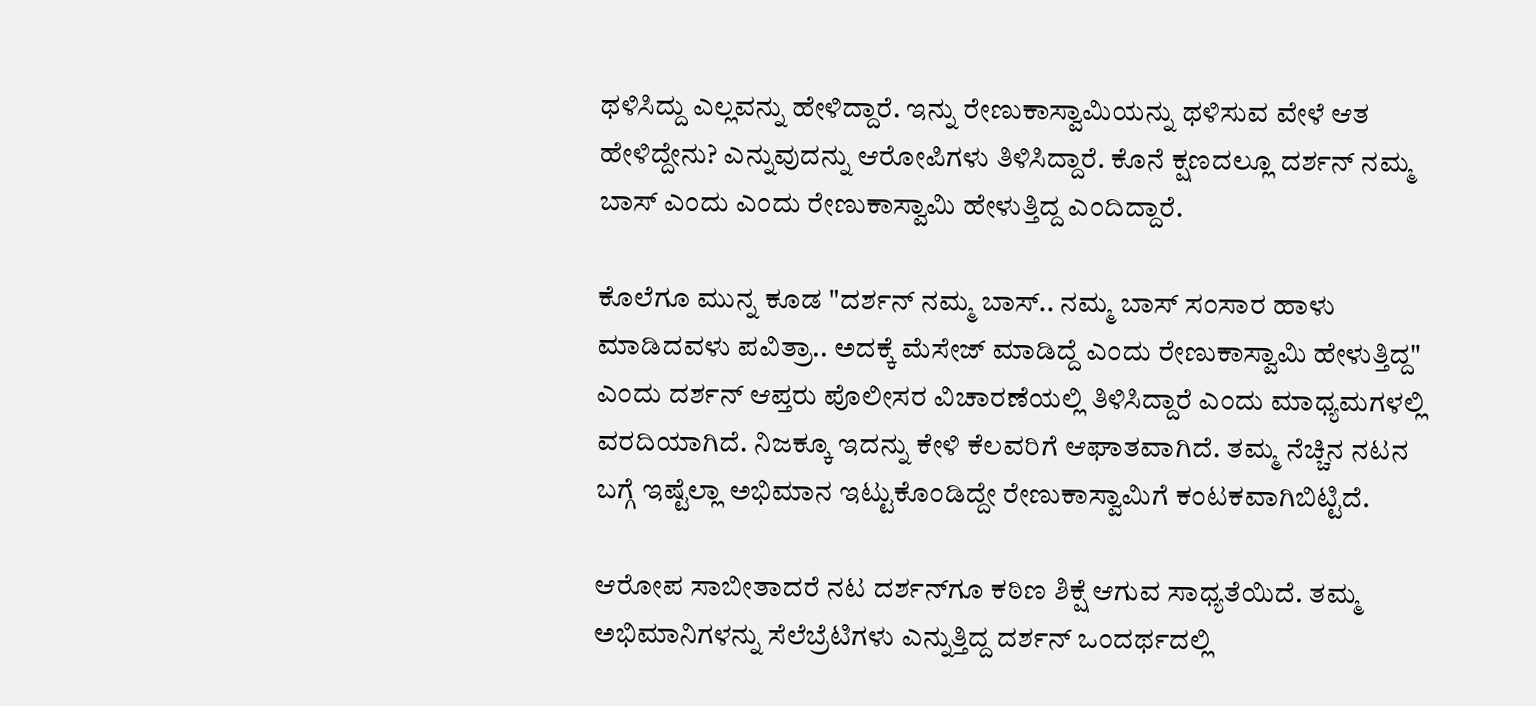ಥಳಿಸಿದ್ದು ಎಲ್ಲವನ್ನು ಹೇಳಿದ್ದಾರೆ. ಇನ್ನು ರೇಣುಕಾಸ್ವಾಮಿಯನ್ನು ಥಳಿಸುವ ವೇಳೆ ಆತ ಹೇಳಿದ್ದೇನು? ಎನ್ನುವುದನ್ನು ಆರೋಪಿಗಳು ತಿಳಿಸಿದ್ದಾರೆ. ಕೊನೆ ಕ್ಷಣದಲ್ಲೂ ದರ್ಶನ್ ನಮ್ಮ ಬಾಸ್ ಎಂದು ಎಂದು ರೇಣುಕಾಸ್ವಾಮಿ ಹೇಳುತ್ತಿದ್ದ ಎಂದಿದ್ದಾರೆ.

ಕೊಲೆಗೂ ಮುನ್ನ ಕೂಡ "ದರ್ಶನ್ ನಮ್ಮ ಬಾಸ್.. ನಮ್ಮ ಬಾಸ್ ಸಂಸಾರ ಹಾಳು ಮಾಡಿದವಳು ಪವಿತ್ರಾ.. ಅದಕ್ಕೆ ಮೆಸೇಜ್ ಮಾಡಿದ್ದೆ ಎಂದು ರೇಣುಕಾಸ್ವಾಮಿ ಹೇಳುತ್ತಿದ್ದ" ಎಂದು ದರ್ಶನ್ ಆಪ್ತರು ಪೊಲೀಸರ ವಿಚಾರಣೆಯಲ್ಲಿ ತಿಳಿಸಿದ್ದಾರೆ ಎಂದು ಮಾಧ್ಯಮಗಳಲ್ಲಿ ವರದಿಯಾಗಿದೆ. ನಿಜಕ್ಕೂ ಇದನ್ನು ಕೇಳಿ ಕೆಲವರಿಗೆ ಆಘಾತವಾಗಿದೆ. ತಮ್ಮ ನೆಚ್ಚಿನ ನಟನ ಬಗ್ಗೆ ಇಷ್ಟೆಲ್ಲಾ ಅಭಿಮಾನ ಇಟ್ಟುಕೊಂಡಿದ್ದೇ ರೇಣುಕಾಸ್ವಾಮಿಗೆ ಕಂಟಕವಾಗಿಬಿಟ್ಟಿದೆ.

ಆರೋಪ ಸಾಬೀತಾದರೆ ನಟ ದರ್ಶನ್‌ಗೂ ಕಠಿಣ ಶಿಕ್ಷೆ ಆಗುವ ಸಾಧ್ಯತೆಯಿದೆ. ತಮ್ಮ ಅಭಿಮಾನಿಗಳನ್ನು ಸೆಲೆಬ್ರೆಟಿಗಳು ಎನ್ನುತ್ತಿದ್ದ ದರ್ಶನ್ ಒಂದರ್ಥದಲ್ಲಿ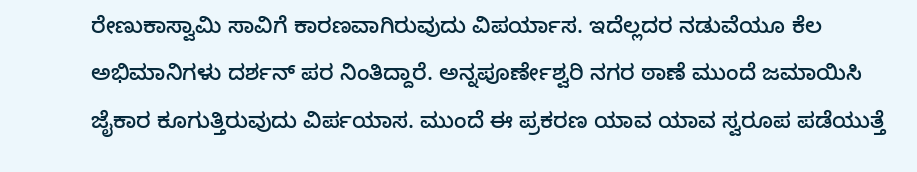ರೇಣುಕಾಸ್ವಾಮಿ ಸಾವಿಗೆ ಕಾರಣವಾಗಿರುವುದು ವಿಪರ್ಯಾಸ. ಇದೆಲ್ಲದರ ನಡುವೆಯೂ ಕೆಲ ಅಭಿಮಾನಿಗಳು ದರ್ಶನ್ ಪರ ನಿಂತಿದ್ದಾರೆ. ಅನ್ನಪೂರ್ಣೇಶ್ವರಿ ನಗರ ಠಾಣೆ ಮುಂದೆ ಜಮಾಯಿಸಿ ಜೈಕಾರ ಕೂಗುತ್ತಿರುವುದು ವಿರ್ಪಯಾಸ. ಮುಂದೆ ಈ ಪ್ರಕರಣ ಯಾವ ಯಾವ ಸ್ವರೂಪ ಪಡೆಯುತ್ತೆ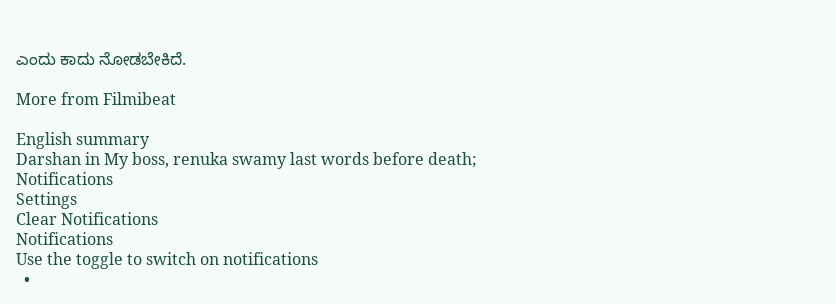ಎಂದು ಕಾದು ನೋಡಬೇಕಿದೆ.

More from Filmibeat

English summary
Darshan in My boss, renuka swamy last words before death;
Notifications
Settings
Clear Notifications
Notifications
Use the toggle to switch on notifications
  •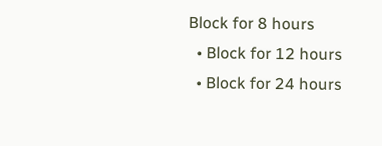Block for 8 hours
  • Block for 12 hours
  • Block for 24 hours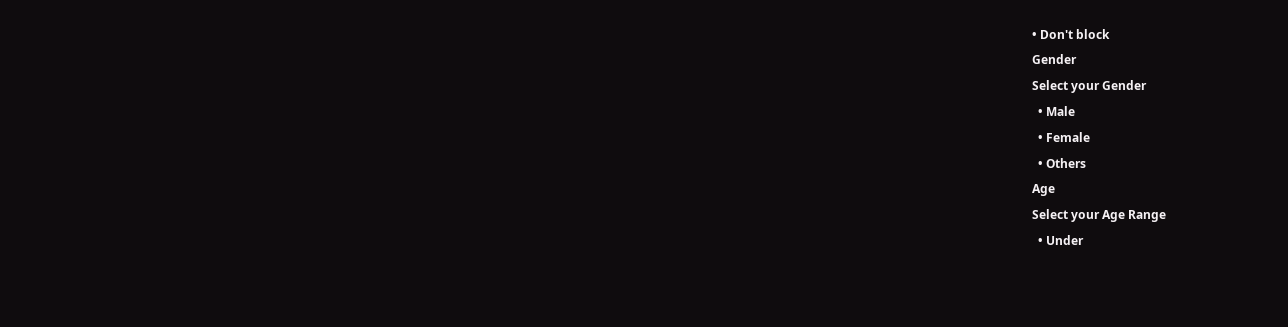• Don't block
Gender
Select your Gender
  • Male
  • Female
  • Others
Age
Select your Age Range
  • Under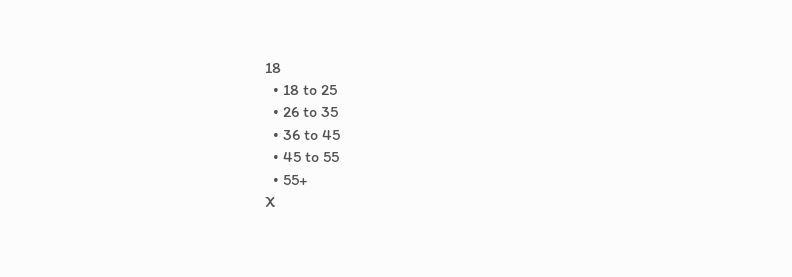18
  • 18 to 25
  • 26 to 35
  • 36 to 45
  • 45 to 55
  • 55+
X